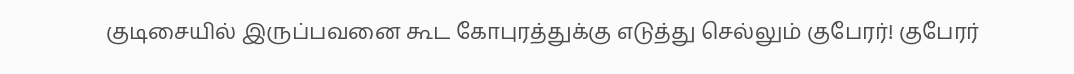குடிசையில் இருப்பவனை கூட கோபுரத்துக்கு எடுத்து செல்லும் குபேரர்! குபேரர்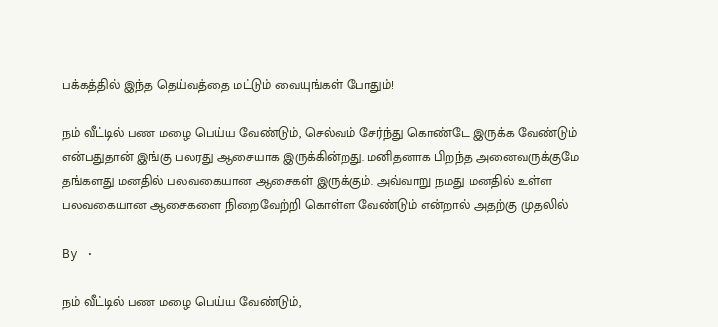பக்கத்தில் இந்த தெய்வத்தை மட்டும் வையுங்கள் போதும்!

நம் வீட்டில் பண மழை பெய்ய வேண்டும், செல்வம் சேர்ந்து கொண்டே இருக்க வேண்டும் என்பதுதான் இங்கு பலரது ஆசையாக இருக்கின்றது. மனிதனாக பிறந்த அனைவருக்குமே தங்களது மனதில் பலவகையான ஆசைகள் இருக்கும். அவ்வாறு நமது மனதில் உள்ள பலவகையான ஆசைகளை நிறைவேற்றி கொள்ள வேண்டும் என்றால் அதற்கு முதலில்

By ·

நம் வீட்டில் பண மழை பெய்ய வேண்டும்,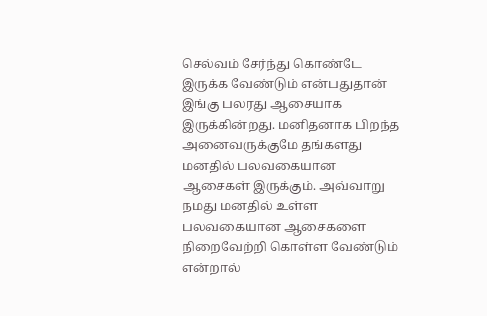செல்வம் சேர்ந்து கொண்டே இருக்க வேண்டும் என்பதுதான் இங்கு பலரது ஆசையாக இருக்கின்றது. மனிதனாக பிறந்த அனைவருக்குமே தங்களது மனதில் பலவகையான ஆசைகள் இருக்கும். அவ்வாறு நமது மனதில் உள்ள பலவகையான ஆசைகளை நிறைவேற்றி கொள்ள வேண்டும் என்றால்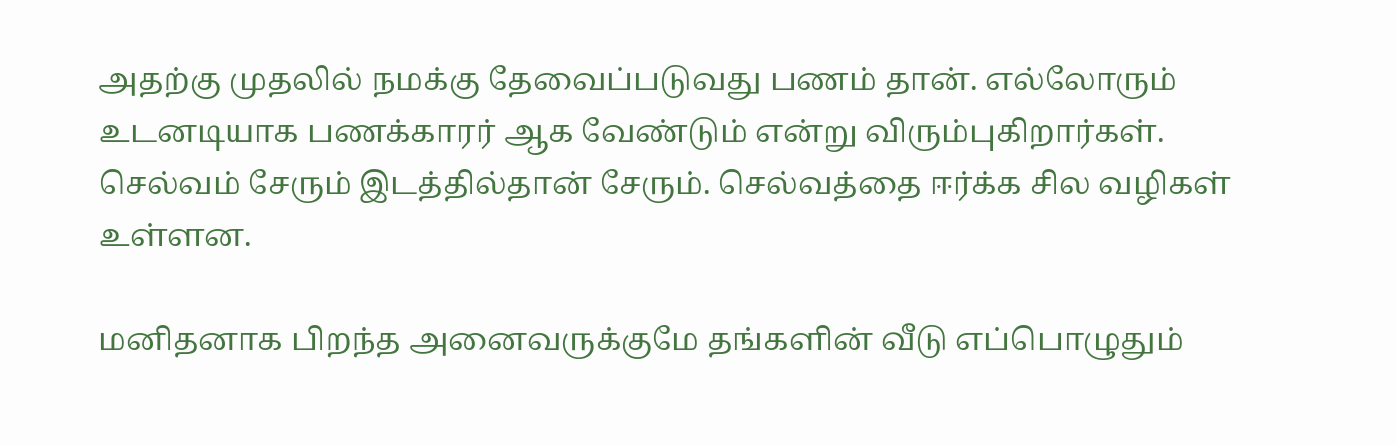அதற்கு முதலில் நமக்கு தேவைப்படுவது பணம் தான். எல்லோரும் உடனடியாக பணக்காரர் ஆக வேண்டும் என்று விரும்புகிறார்கள். செல்வம் சேரும் இடத்தில்தான் சேரும். செல்வத்தை ஈர்க்க சில வழிகள் உள்ளன.

மனிதனாக பிறந்த அனைவருக்குமே தங்களின் வீடு எப்பொழுதும்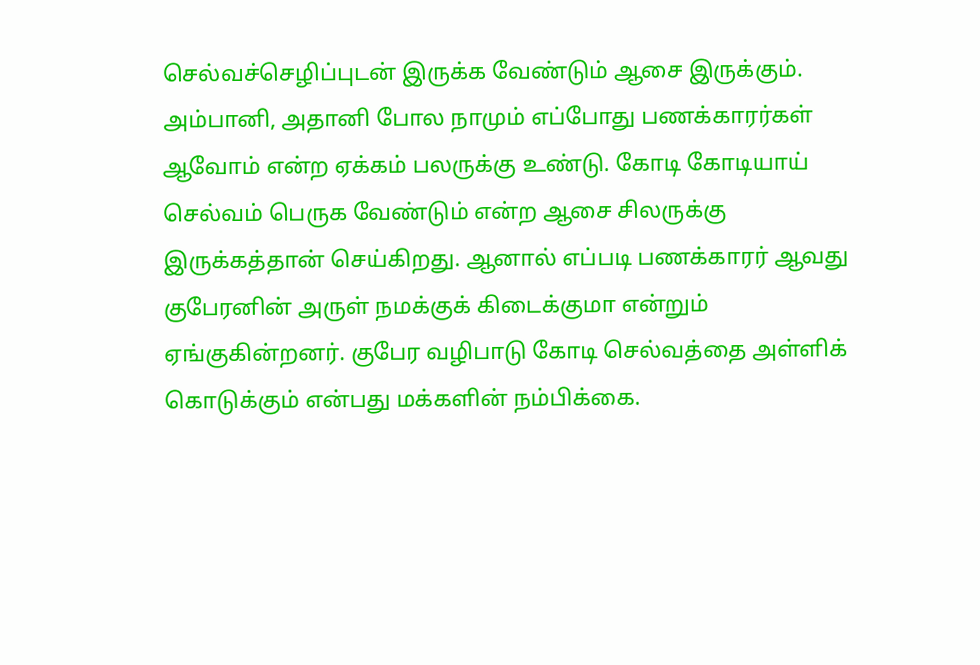செல்வச்செழிப்புடன் இருக்க வேண்டும் ஆசை இருக்கும். அம்பானி, அதானி போல நாமும் எப்போது பணக்காரர்கள் ஆவோம் என்ற ஏக்கம் பலருக்கு உண்டு. கோடி கோடியாய் செல்வம் பெருக வேண்டும் என்ற ஆசை சிலருக்கு இருக்கத்தான் செய்கிறது. ஆனால் எப்படி பணக்காரர் ஆவது குபேரனின் அருள் நமக்குக் கிடைக்குமா என்றும் ஏங்குகின்றனர். குபேர வழிபாடு கோடி செல்வத்தை அள்ளிக் கொடுக்கும் என்பது மக்களின் நம்பிக்கை.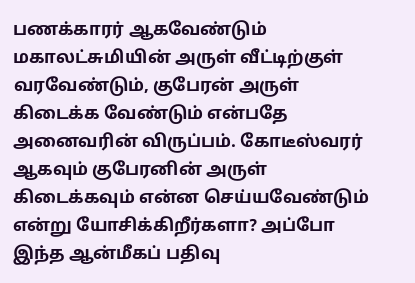பணக்காரர் ஆகவேண்டும் மகாலட்சுமியின் அருள் வீட்டிற்குள் வரவேண்டும், குபேரன் அருள் கிடைக்க வேண்டும் என்பதே அனைவரின் விருப்பம். கோடீஸ்வரர் ஆகவும் குபேரனின் அருள் கிடைக்கவும் என்ன செய்யவேண்டும் என்று யோசிக்கிறீர்களா? அப்போ இந்த ஆன்மீகப் பதிவு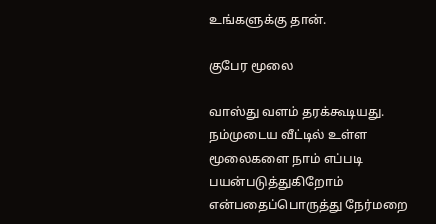உங்களுக்கு தான்.

குபேர மூலை

வாஸ்து வளம் தரக்கூடியது. நம்முடைய வீட்டில் உள்ள மூலைகளை நாம் எப்படி பயன்படுத்துகிறோம் என்பதைப்பொருத்து நேர்மறை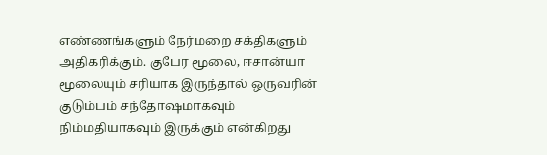எண்ணங்களும் நேர்மறை சக்திகளும் அதிகரிக்கும். குபேர மூலை, ஈசான்யா மூலையும் சரியாக இருந்தால் ஒருவரின் குடும்பம் சந்தோஷமாகவும் நிம்மதியாகவும் இருக்கும் என்கிறது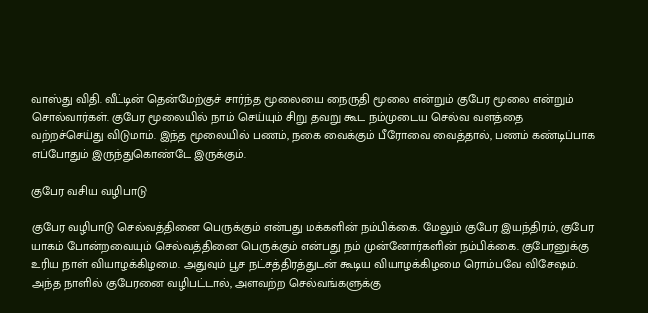வாஸ்து விதி. வீட்டின் தென்மேற்குச் சார்ந்த மூலையை நைருதி மூலை என்றும் குபேர மூலை என்றும் சொல்வார்கள். குபேர மூலையில் நாம் செய்யும் சிறு தவறு கூட நம்முடைய செல்வ வளத்தை வற்றச்செய்து விடுமாம். இந்த மூலையில் பணம், நகை வைக்கும் பீரோவை வைத்தால், பணம் கண்டிப்பாக எப்போதும் இருந்துகொண்டே இருக்கும்.

குபேர வசிய வழிபாடு‌

குபேர வழிபாடு செல்வத்தினை பெருக்கும் என்பது மக்களின் நம்பிக்கை. மேலும் குபேர இயந்திரம், குபேர யாகம் போன்றவையும் செல்வத்தினை பெருக்கும் என்பது நம் முன்னோர்களின் நம்பிக்கை. குபேரனுக்கு உரிய நாள் வியாழக்கிழமை. அதுவும் பூச நட்சத்திரத்துடன் கூடிய வியாழக்கிழமை ரொம்பவே விசேஷம். அந்த நாளில் குபேரனை வழிபட்டால், அளவற்ற செல்வங்களுக்கு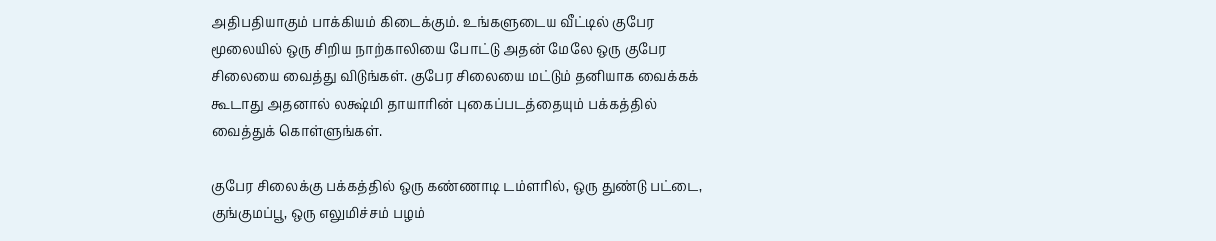அதிபதியாகும் பாக்கியம் கிடைக்கும். உங்களுடைய வீட்டில் குபேர மூலையில் ஒரு சிறிய நாற்காலியை போட்டு அதன் மேலே ஒரு குபேர சிலையை வைத்து விடுங்கள். குபேர சிலையை மட்டும் தனியாக வைக்கக் கூடாது அதனால் லக்ஷ்மி தாயாரின் புகைப்படத்தையும் பக்கத்தில் வைத்துக் கொள்ளுங்கள்.

குபேர சிலைக்கு பக்கத்தில் ஒரு கண்ணாடி டம்ளரில், ஒரு துண்டு பட்டை, குங்குமப்பூ, ஒரு எலுமிச்சம் பழம்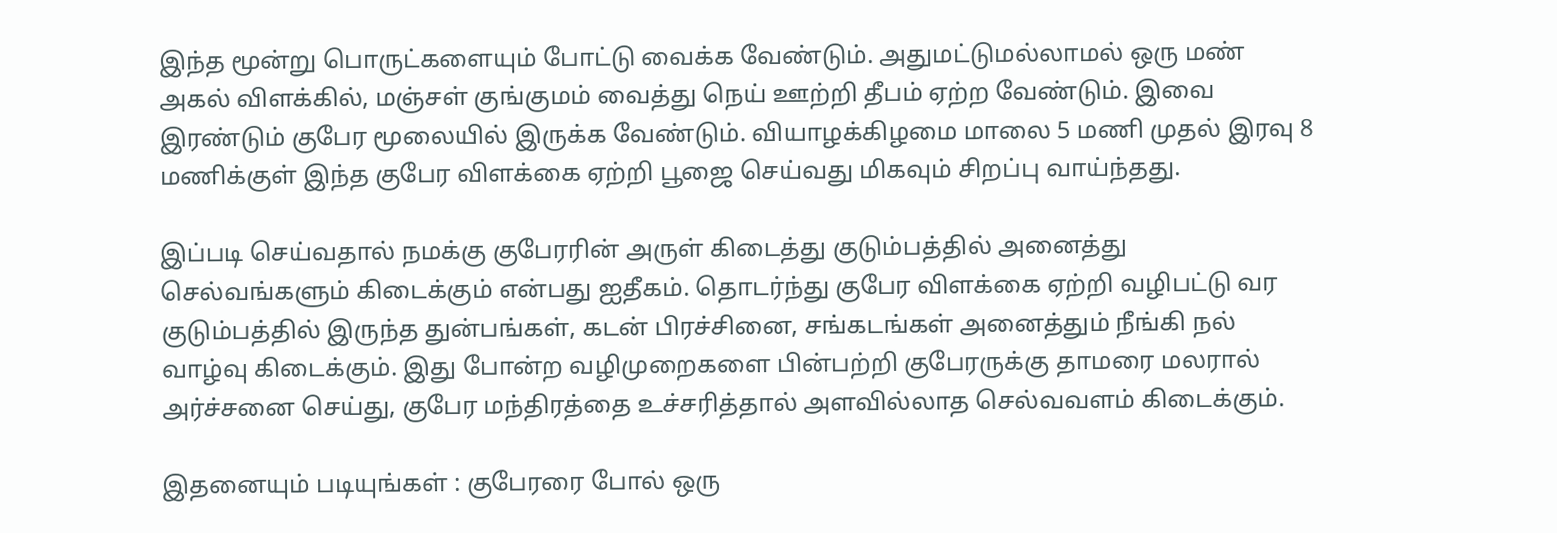இந்த மூன்று பொருட்களையும் போட்டு வைக்க வேண்டும். அதுமட்டுமல்லாமல் ஒரு மண் அகல் விளக்கில், மஞ்சள் குங்குமம் வைத்து நெய் ஊற்றி தீபம் ஏற்ற வேண்டும். இவை இரண்டும் குபேர மூலையில் இருக்க வேண்டும். வியாழக்கிழமை மாலை 5 மணி முதல் இரவு 8 மணிக்குள் இந்த குபேர விளக்கை ஏற்றி பூஜை செய்வது மிகவும் சிறப்பு வாய்ந்தது.

இப்படி செய்வதால் நமக்கு குபேரரின் அருள் கிடைத்து குடும்பத்தில் அனைத்து செல்வங்களும் கிடைக்கும் என்பது ஐதீகம். தொடர்ந்து குபேர விளக்கை ஏற்றி வழிபட்டு வர குடும்பத்தில் இருந்த துன்பங்கள், கடன் பிரச்சினை, சங்கடங்கள் அனைத்தும் நீங்கி நல் வாழ்வு கிடைக்கும். இது போன்ற வழிமுறைகளை பின்பற்றி குபேரருக்கு தாமரை மலரால் அர்ச்சனை செய்து, குபேர மந்திரத்தை உச்சரித்தால் அளவில்லாத செல்வவளம் கிடைக்கும்.

இதனையும் படியுங்கள் : குபேரரை போல் ஒரு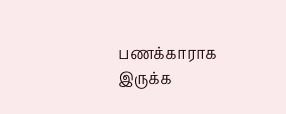பணக்காராக இருக்க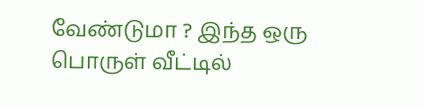வேண்டுமா ? இந்த ஒரு பொருள் வீட்டில்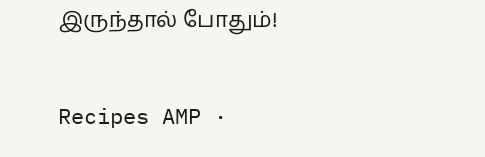இருந்தால் போதும்!

Recipes AMP ·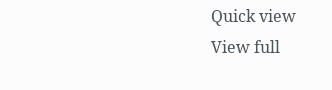Quick view
View full